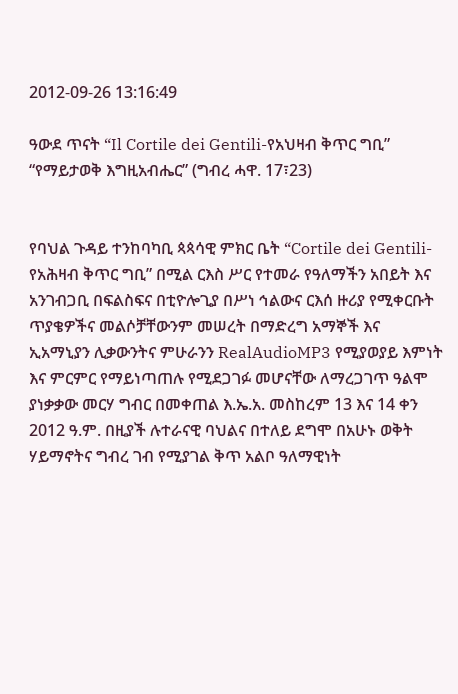2012-09-26 13:16:49

ዓውደ ጥናት “Il Cortile dei Gentili-የአህዛብ ቅጥር ግቢ”
“የማይታወቅ እግዚአብሔር” (ግብረ ሓዋ. 17፣23)


የባህል ጉዳይ ተንከባካቢ ጳጳሳዊ ምክር ቤት “Cortile dei Gentili-የአሕዛብ ቅጥር ግቢ” በሚል ርእስ ሥር የተመራ የዓለማችን አበይት እና አንገብጋቢ በፍልስፍና በቲዮሎጊያ በሥነ ኅልውና ርእሰ ዙሪያ የሚቀርቡት ጥያቄዎችና መልሶቻቸውንም መሠረት በማድረግ አማኞች እና ኢአማኒያን ሊቃውንትና ምሁራንን RealAudioMP3 የሚያወያይ እምነት እና ምርምር የማይነጣጠሉ የሚደጋገፉ መሆናቸው ለማረጋገጥ ዓልሞ ያነቃቃው መርሃ ግብር በመቀጠል እ.ኤ.አ. መስከረም 13 እና 14 ቀን 2012 ዓ.ም. በዚያች ሉተራናዊ ባህልና በተለይ ደግሞ በአሁኑ ወቅት ሃይማኖትና ግብረ ገብ የሚያገል ቅጥ አልቦ ዓለማዊነት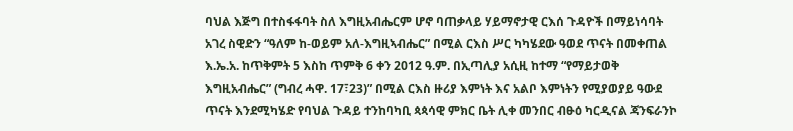ባህል እጅግ በተስፋፋባት ስለ እግዚአብሔርም ሆኖ ባጠቃላይ ሃይማኖታዊ ርእሰ ጉዳዮች በማይነሳባት አገረ ስዊድን “ዓለም ከ-ወይም አለ-እግዚኣብሔር” በሚል ርእስ ሥር ካካሄደው ዓወደ ጥናት በመቀጠል እ.ኤ.አ. ከጥቅምት 5 እስከ ጥምቅ 6 ቀን 2012 ዓ.ም. በኢጣሊያ አሲዚ ከተማ “የማይታወቅ እግዚአብሔር” (ግብረ ሓዋ. 17፣23)” በሚል ርእስ ዙሪያ እምነት እና አልቦ እምነትን የሚያወያይ ዓውደ ጥናት እንደሚካሄድ የባህል ጉዳይ ተንከባካቢ ጳጳሳዊ ምክር ቤት ሊቀ መንበር ብፁዕ ካርዲናል ጃንፍራንኮ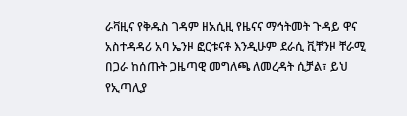ራቫዚና የቅዱስ ገዳም ዘአሲዚ የዜናና ማኅትመት ጉዳይ ዋና አስተዳዳሪ አባ ኤንዞ ፎርቱናቶ እንዲሁም ደራሲ ቪቸንዞ ቸራሚ በጋራ ከሰጡት ጋዜጣዊ መግለጫ ለመረዳት ሲቻል፣ ይህ የኢጣሊያ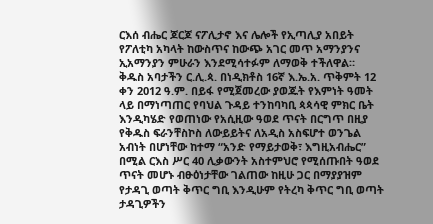ርእሰ ብሔር ጆርጆ ናፖሊታኖ እና ሌሎች የኢጣሊያ አበይት የፖለቲካ አካላት ከውስጥና ከውጭ አገር መጥ አማንያንና ኢአማንያን ምሁራን እንደሚሳተፉም ለማወቅ ተችለዋል።
ቅዱስ አባታችን ር.ሊ.ጳ. በነዲክቶስ 16ኛ እ.ኤ.አ. ጥቅምት 12 ቀን 2012 ዓ.ም. በይፋ የሚጀመረው ያወጁት የእምነት ዓመት ላይ በማነጣጠር የባህል ጉዳይ ተንከባካቢ ጳጳሳዊ ምክር ቤት እንዲካሄድ የወጠነው የአሲዚው ዓወደ ጥናት በርግጥ በዚያ የቅዱስ ፍራንቸስኮስ ለውይይትና ለአዲስ አስፍሆተ ወንጌል አብነት በሆነቸው ከተማ “አንድ የማይታወቅ፣ እግዚአብሔር” በሚል ርእስ ሥር 40 ሊቃውንት አስተምህሮ የሚሰጡበት ዓወደ ጥናት መሆኑ ብፁዕነታቸው ገልጠው ከዚሁ ጋር በማያያዝም የታዳጊ ወጣት ቅጥር ግቢ እንዲሁም የትረካ ቅጥር ግቢ ወጣት ታዳጊዎችን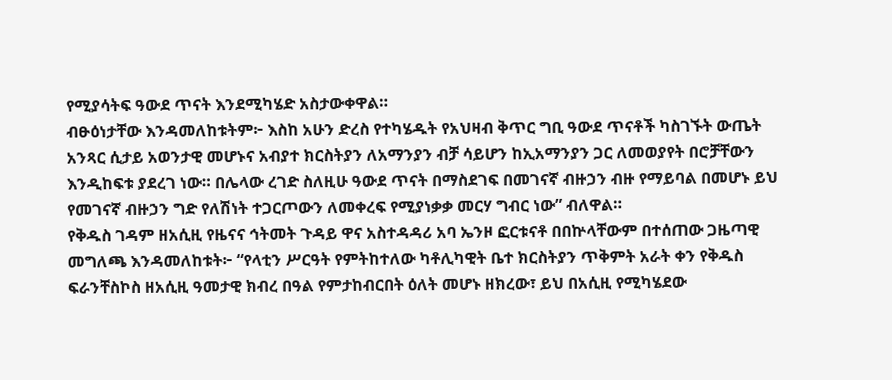የሚያሳትፍ ዓውደ ጥናት እንደሚካሄድ አስታውቀዋል።
ብፁዕነታቸው እንዳመለከቱትም፦ እስከ አሁን ድረስ የተካሄዱት የአህዛብ ቅጥር ግቢ ዓውደ ጥናቶች ካስገኙት ውጤት አንጻር ሲታይ አወንታዊ መሆኑና አብያተ ክርስትያን ለአማንያን ብቻ ሳይሆን ከኢአማንያን ጋር ለመወያየት በሮቻቸውን እንዲከፍቱ ያደረገ ነው። በሌላው ረገድ ስለዚሁ ዓውደ ጥናት በማስደገፍ በመገናኛ ብዙኃን ብዙ የማይባል በመሆኑ ይህ የመገናኛ ብዙኃን ግድ የለሽነት ተጋርጦውን ለመቀረፍ የሚያነቃቃ መርሃ ግብር ነው” ብለዋል።
የቅዱስ ገዳም ዘአሲዚ የዜናና ኅትመት ጉዳይ ዋና አስተዳዳሪ አባ ኤንዞ ፎርቱናቶ በበኵላቸውም በተሰጠው ጋዜጣዊ መግለጫ እንዳመለከቱት፦ “የላቲን ሥርዓት የምትከተለው ካቶሊካዊት ቤተ ክርስትያን ጥቅምት አራት ቀን የቅዱስ ፍራንቸስኮስ ዘአሲዚ ዓመታዊ ክብረ በዓል የምታከብርበት ዕለት መሆኑ ዘክረው፣ ይህ በአሲዚ የሚካሄደው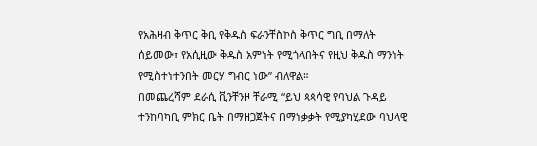የአሕዛብ ቅጥር ቅቢ የቅዱስ ፍራንቸስኮስ ቅጥር ግቢ በማለት ሰይመው፣ የአሲዚው ቅዱስ አምነት የሚጎላበትና የዚህ ቅዱስ ማንነት የሚስተነተንበት መርሃ ግብር ነው” ብለዋል።
በመጨረሻም ደራሲ ቪንቸንዞ ቸራሚ “ይህ ጳጳሳዊ የባህል ጉዳይ ተንከባካቢ ምክር ቤት በማዘጋጀትና በማነቃቃት የሚያካሂደው ባህላዊ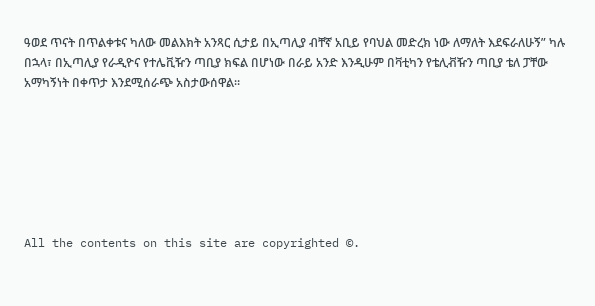ዓወደ ጥናት በጥልቀቱና ካለው መልእክት አንጻር ሲታይ በኢጣሊያ ብቸኛ አቢይ የባህል መድረክ ነው ለማለት እደፍራለሁኝ” ካሉ በኋላ፣ በኢጣሊያ የራዲዮና የተሌቪዥን ጣቢያ ክፍል በሆነው በራይ አንድ እንዲሁም በቫቲካን የቴሊቭዥን ጣቢያ ቴለ ፓቸው አማካኝነት በቀጥታ እንደሚሰራጭ አስታውሰዋል።







All the contents on this site are copyrighted ©.